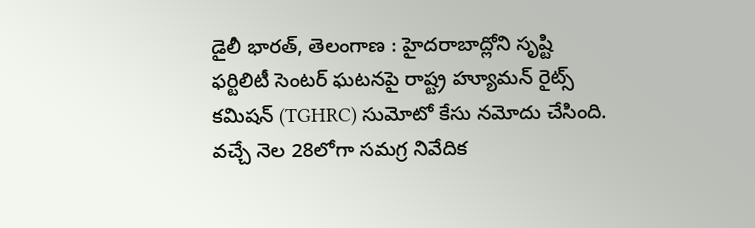డైలీ భారత్, తెలంగాణ : హైదరాబాద్లోని సృష్టి ఫర్టిలిటీ సెంటర్ ఘటనపై రాష్ట్ర హ్యూమన్ రైట్స్ కమిషన్ (TGHRC) సుమోటో కేసు నమోదు చేసింది. వచ్చే నెల 28లోగా సమగ్ర నివేదిక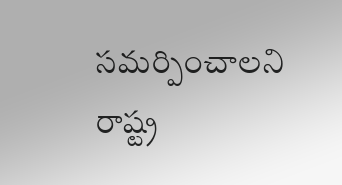సమర్పించాలని రాష్ట్ర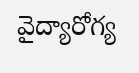వైద్యారోగ్య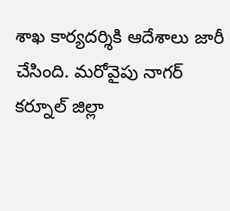శాఖ కార్యదర్శికి ఆదేశాలు జారీ చేసింది. మరోవైపు నాగర్ కర్నూల్ జిల్లా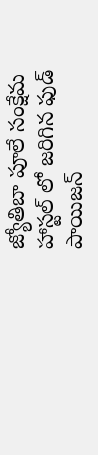జ్యోతిబా పూలే సంక్షేమ హాస్టల్ లో జరిగిన ఫుడ్ పాయిజన్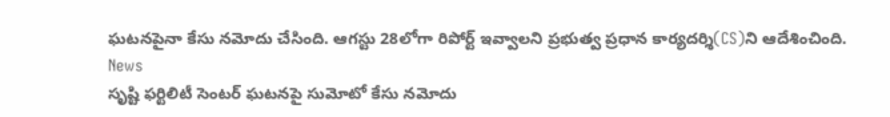ఘటనపైనా కేసు నమోదు చేసింది. ఆగస్టు 28లోగా రిపోర్ట్ ఇవ్వాలని ప్రభుత్వ ప్రధాన కార్యదర్శి(CS)ని ఆదేశించింది.
News
సృష్టి ఫర్టిలిటీ సెంటర్ ఘటనపై సుమోటో కేసు నమోదు